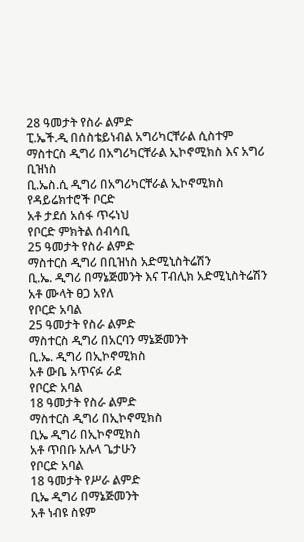28 ዓመታት የስራ ልምድ
ፒ.ኤች.ዲ በሰስቴይነብል አግሪካርቸራል ሲስተም
ማስተርስ ዲግሪ በአግሪካርቸራል ኢኮኖሚክስ እና አግሪ ቢዝነስ
ቢ.ኤስ.ሲ ዲግሪ በአግሪካርቸራል ኢኮኖሚክስ
የዳይሬክተሮች ቦርድ
አቶ ታደሰ አሰፋ ጥሩነህ
የቦርድ ምክትል ሰብሳቢ
25 ዓመታት የስራ ልምድ
ማስተርስ ዲግሪ በቢዝነስ አድሚኒስትሬሽን
ቢ.ኤ. ዲግሪ በማኔጅመንት እና ፐብሊክ አድሚኒስትሬሽን
አቶ ሙላት ፀጋ አየለ
የቦርድ አባል
25 ዓመታት የስራ ልምድ
ማስተርስ ዲግሪ በአርባን ማኔጅመንት
ቢ.ኤ. ዲግሪ በኢኮኖሚክስ
አቶ ውቤ አጥናፉ ራደ
የቦርድ አባል
18 ዓመታት የስራ ልምድ
ማስተርስ ዲግሪ በኢኮኖሚክስ
ቢኤ ዲግሪ በኢኮኖሚክስ
አቶ ጥበቡ አሉላ ጌታሁን
የቦርድ አባል
18 ዓመታት የሥራ ልምድ
ቢኤ ዲግሪ በማኔጅመንት
አቶ ነብዩ ስዩም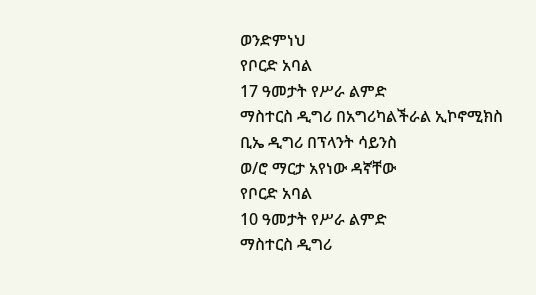ወንድምነህ
የቦርድ አባል
17 ዓመታት የሥራ ልምድ
ማስተርስ ዲግሪ በአግሪካልችራል ኢኮኖሚክስ
ቢኤ ዲግሪ በፕላንት ሳይንስ
ወ/ሮ ማርታ አየነው ዳኛቸው
የቦርድ አባል
10 ዓመታት የሥራ ልምድ
ማስተርስ ዲግሪ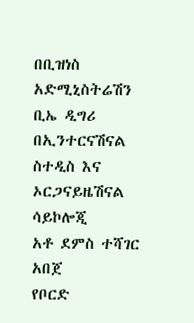በቢዝነስ አድሚኒስትሬሽን
ቢኤ ዲግሪ በኢንተርናሽናል ስተዲስ እና ኦርጋናይዜሽናል ሳይኮሎጂ
አቶ ደምስ ተሻገር አበጀ
የቦርድ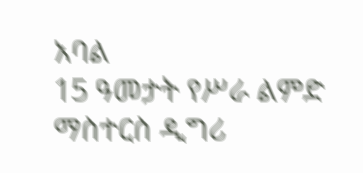አባል
15 ዓመታት የሥራ ልምድ
ማስተርስ ዲግሪ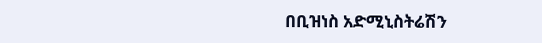በቢዝነስ አድሚኒስትሬሽን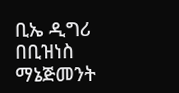ቢኤ ዲግሪ በቢዝነስ ማኔጅመንት